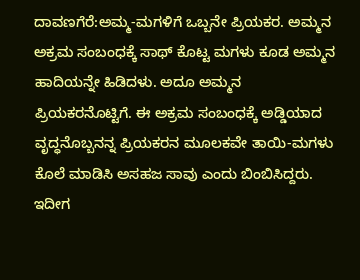ದಾವಣಗೆರೆ:ಅಮ್ಮ-ಮಗಳಿಗೆ ಒಬ್ಬನೇ ಪ್ರಿಯಕರ. ಅಮ್ಮನ ಅಕ್ರಮ ಸಂಬಂಧಕ್ಕೆ ಸಾಥ್ ಕೊಟ್ಟ ಮಗಳು ಕೂಡ ಅಮ್ಮನ ಹಾದಿಯನ್ನೇ ಹಿಡಿದಳು. ಅದೂ ಅಮ್ಮನ ಪ್ರಿಯಕರನೊಟ್ಟಿಗೆ. ಈ ಅಕ್ರಮ ಸಂಬಂಧಕ್ಕೆ ಅಡ್ಡಿಯಾದ ವೃದ್ಧನೊಬ್ಬನನ್ನ ಪ್ರಿಯಕರನ ಮೂಲಕವೇ ತಾಯಿ-ಮಗಳು ಕೊಲೆ ಮಾಡಿಸಿ ಅಸಹಜ ಸಾವು ಎಂದು ಬಿಂಬಿಸಿದ್ದರು. ಇದೀಗ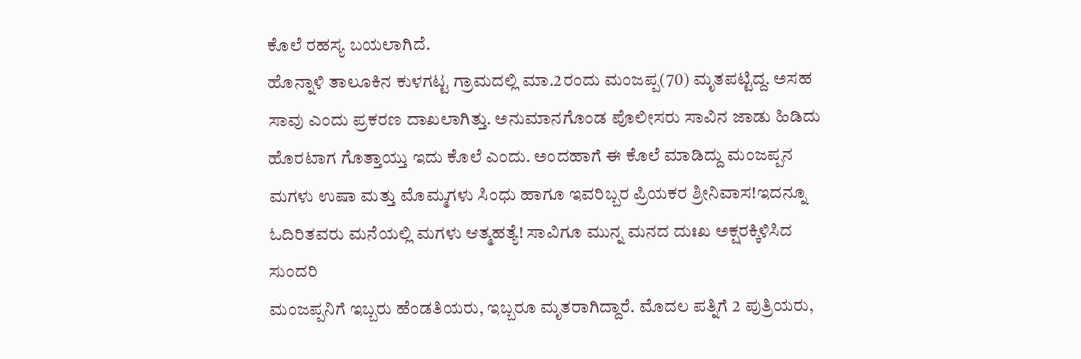ಕೊಲೆ ರಹಸ್ಯ ಬಯಲಾಗಿದೆ.
ಹೊನ್ನಾಳಿ ತಾಲೂಕಿನ‌ ಕುಳಗಟ್ಟ ಗ್ರಾಮದಲ್ಲಿ ಮಾ.2ರಂದು ಮಂಜಪ್ಪ(70) ಮೃತಪಟ್ಟಿದ್ದ. ಅಸಹ ಸಾವು‌ ಎಂದು ಪ್ರಕರಣ ದಾಖಲಾಗಿತ್ತು. ಅನುಮಾನಗೊಂಡ ಪೊಲೀಸರು ಸಾವಿನ ಜಾಡು ಹಿಡಿದು ಹೊರಟಾಗ ಗೊತ್ತಾಯ್ತು ಇದು ಕೊಲೆ ಎಂದು. ಅಂದಹಾಗೆ ಈ ಕೊಲೆ ಮಾಡಿದ್ದು ಮಂಜಪ್ಪನ ಮಗಳು ಉಷಾ ಮತ್ತು ಮೊಮ್ಮಗಳು ಸಿಂಧು ಹಾಗೂ ಇವರಿಬ್ಬರ ಪ್ರಿಯಕರ ಶ್ರೀನಿವಾಸ!ಇದನ್ನೂ ಓದಿರಿತವರು ಮನೆಯಲ್ಲಿ ಮಗಳು ಆತ್ಮಹತ್ಯೆ! ಸಾವಿಗೂ ಮುನ್ನ ಮನದ ದುಃಖ ಅಕ್ಷರಕ್ಕಿಳಿಸಿದ ಸುಂದರಿ
ಮಂಜಪ್ಪನಿಗೆ ಇಬ್ಬರು ಹೆಂಡತಿಯರು, ಇಬ್ಬರೂ ಮೃತರಾಗಿದ್ದಾರೆ. ಮೊದಲ ಪತ್ನಿಗೆ 2 ಪುತ್ರಿಯರು,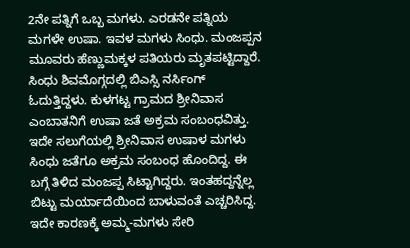2ನೇ ಪತ್ನಿಗೆ ಒಬ್ಬ ಮಗಳು. ಎರಡನೇ ಪತ್ನಿಯ ಮಗಳೇ ಉಷಾ. ಇವಳ ಮಗಳು ಸಿಂಧು. ಮಂಜಪ್ಪನ ಮೂವರು ಹೆಣ್ಣುಮಕ್ಕಳ ಪತಿಯರು ಮೃತಪಟ್ಟಿದ್ದಾರೆ. ಸಿಂಧು ಶಿವಮೊಗ್ಗದಲ್ಲಿ ಬಿಎಸ್ಸಿ ನರ್ಸಿಂಗ್ ಓದುತ್ತಿದ್ದಳು. ಕುಳಗಟ್ಟ ಗ್ರಾಮದ ಶ್ರೀನಿವಾಸ ಎಂಬಾತನಿಗೆ ಉಷಾ ಜತೆ ಅಕ್ರಮ ಸಂಬಂಧವಿತ್ತು. ಇದೇ ಸಲುಗೆಯಲ್ಲಿ ಶ್ರೀನಿವಾಸ ಉಷಾಳ ಮಗಳು ಸಿಂಧು ಜತೆಗೂ ಅಕ್ರಮ ಸಂಬಂಧ ಹೊಂದಿದ್ದ. ಈ ಬಗ್ಗೆ ತಿಳಿದ ಮಂಜಪ್ಪ ಸಿಟ್ಟಾಗಿದ್ದರು. ಇಂತಹದ್ದನ್ನೆಲ್ಲ ಬಿಟ್ಟು ಮರ್ಯಾದೆಯಿಂದ ಬಾಳುವಂತೆ ಎಚ್ಚರಿಸಿದ್ದ. ಇದೇ ಕಾರಣಕ್ಕೆ ಅಮ್ಮ-ಮಗಳು ಸೇರಿ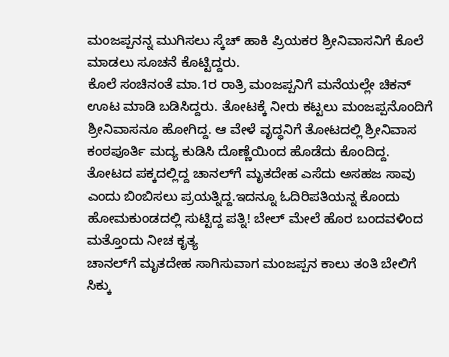ಮಂಜಪ್ಪನನ್ನ ಮುಗಿಸಲು ಸ್ಕೆಚ್ ಹಾಕಿ ಪ್ರಿಯಕರ ಶ್ರೀನಿವಾಸನಿಗೆ ಕೊಲೆ ಮಾಡಲು ಸೂಚನೆ ಕೊಟ್ಟಿದ್ದರು.
ಕೊಲೆ ಸಂಚಿನಂತೆ ಮಾ.1ರ ರಾತ್ರಿ ಮಂಜಪ್ಪನಿಗೆ ಮನೆಯಲ್ಲೇ ಚಿಕನ್ ಊಟ ಮಾಡಿ ಬಡಿಸಿದ್ದರು. ತೋಟಕ್ಕೆ ನೀರು ಕಟ್ಟಲು ಮಂಜಪ್ಪನೊಂದಿಗೆ ಶ್ರೀನಿವಾಸನೂ ಹೋಗಿದ್ದ. ಆ ವೇಳೆ ವೃದ್ಧನಿಗೆ ತೋಟದಲ್ಲಿ ಶ್ರೀನಿವಾಸ ಕಂಠಪೂರ್ತಿ ಮದ್ಯ ಕುಡಿಸಿ ದೊಣ್ಣೆಯಿಂದ ಹೊಡೆದು ಕೊಂದಿದ್ದ. ತೋಟದ ಪಕ್ಕದಲ್ಲಿದ್ದ ಚಾನಲ್‌ಗೆ ಮೃತದೇಹ ಎಸೆದು ಅಸಹಜ ಸಾವು ಎಂದು ಬಿಂಬಿಸಲು ಪ್ರಯತ್ನಿದ್ದ.ಇದನ್ನೂ ಓದಿರಿಪತಿಯನ್ನ ಕೊಂದು ಹೋಮಕುಂಡದಲ್ಲಿ ಸುಟ್ಟಿದ್ದ ಪತ್ನಿ! ಬೇಲ್ ಮೇಲೆ ಹೊರ ಬಂದವಳಿಂದ ಮತ್ತೊಂದು ನೀಚ ಕೃತ್ಯ
ಚಾನಲ್‌ಗೆ ಮೃತದೇಹ ಸಾಗಿಸುವಾಗ ಮಂಜಪ್ಪನ ಕಾಲು ತಂತಿ ಬೇಲಿಗೆ ಸಿಕ್ಕು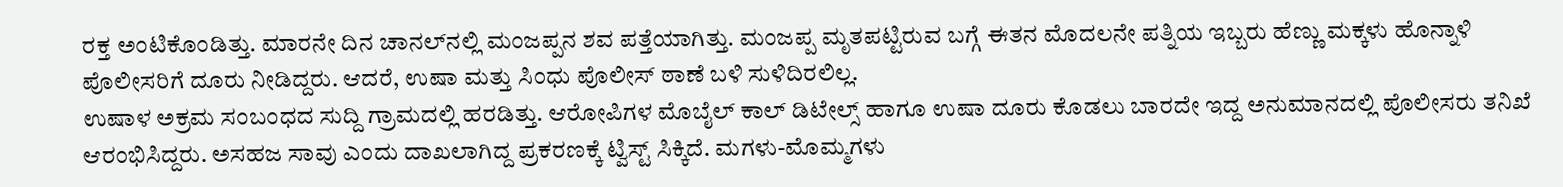ರಕ್ತ ಅಂಟಿಕೊಂಡಿತ್ತು. ಮಾರನೇ ದಿನ ಚಾನಲ್‌ನಲ್ಲಿ ಮಂಜಪ್ಪನ ಶವ ಪತ್ತೆಯಾಗಿತ್ತು. ಮಂಜಪ್ಪ ಮೃತಪಟ್ಟಿರುವ ಬಗ್ಗೆ ಈತನ ಮೊದಲನೇ ಪತ್ನಿಯ ಇಬ್ಬರು ಹೆಣ್ಣು ಮಕ್ಕಳು ಹೊನ್ನಾಳಿ ಪೊಲೀಸರಿಗೆ ದೂರು ನೀಡಿದ್ದರು. ಆದರೆ, ಉಷಾ ಮತ್ತು ಸಿಂಧು ಪೊಲೀಸ್ ಠಾಣೆ ಬಳಿ‌ ಸುಳಿದಿರಲಿಲ್ಲ.
ಉಷಾಳ ಅಕ್ರಮ ಸಂಬಂಧದ ಸುದ್ದಿ ಗ್ರಾಮದಲ್ಲಿ ಹರಡಿತ್ತು. ಆರೋಪಿಗಳ ಮೊಬೈಲ್ ಕಾಲ್ ಡಿಟೇಲ್ಸ್ ಹಾಗೂ ಉಷಾ ದೂರು ಕೊಡಲು ಬಾರದೇ ಇದ್ದ ಅನುಮಾನದಲ್ಲಿ ಪೊಲೀಸರು ತನಿಖೆ ಆರಂಭಿಸಿದ್ದರು. ಅಸಹಜ ಸಾವು ಎಂದು ದಾಖಲಾಗಿದ್ದ ಪ್ರಕರಣಕ್ಕೆ ಟ್ವಿಸ್ಟ್ ಸಿಕ್ಕಿದೆ. ಮಗಳು-ಮೊಮ್ಮಗಳು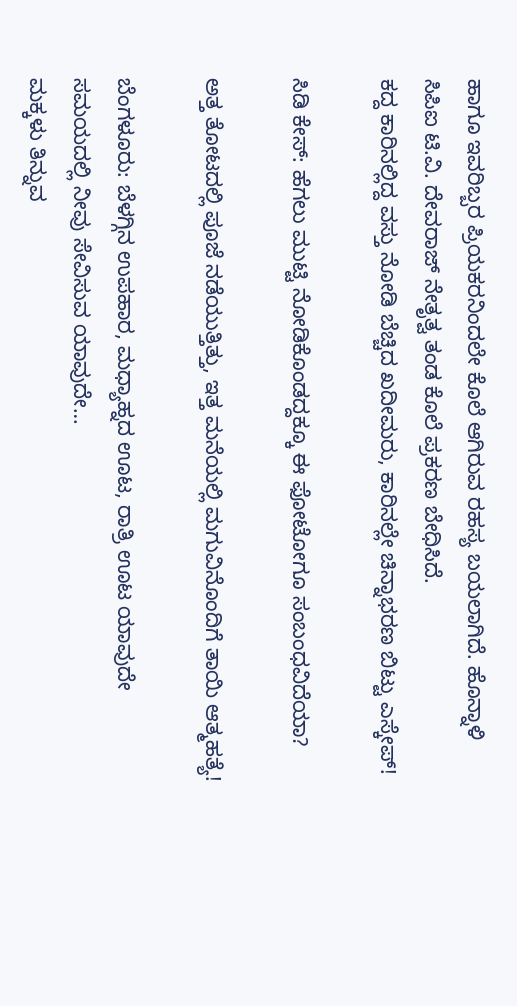ಹಾಗೂ ಇವರಿಬ್ಬರ ಪ್ರಿಯಕರನಿಂದಲೇ ಕೊಲೆ ಆಗಿರುವ ರಹಸ್ಯ ಬಯಲಾಗಿದೆ. ಹೊನ್ನಾಳಿ ಸಿಪಿಐ ಟಿ.ವಿ. ದೇವರಾಜ್ ನೇತೃತ್ವ ‌ತಂಡ ಕೊಲೆ ಪ್ರಕರಣ ಬೇಧಿಸಿದೆ.
ಕದ್ದ ಕಾರಿನಲ್ಲಿದ್ದ ವಸ್ತು ನೋಡಿ ಬೆಚ್ಚಿದ ಖದೀಮರು, ಕಾರಿನಲ್ಲೇ ಚಿನ್ನಾಭರಣ ಬಿಟ್ಟು ಎಸ್ಕೇಪ್!

ಸಿಡಿ ಕೇಸ್: ಹೆಗಲು ಮುಟ್ಟಿ ನೋಡಿಕೊಂಡದ್ದಕ್ಕೂ ಈ ಫೋಟೋಗೂ ಸಂಬಂಧವಿದೆಯಾ?

ಅತ್ತ ತೋಟದಲ್ಲಿ ಪೂಜೆ ನಡೆಯುತ್ತಿತ್ತು, ಇತ್ತ ಮನೆಯಲ್ಲಿ ಮಗುವಿನೊಂದಿಗೆ ತಾಯಿ ಆತ್ಮಹತ್ಯೆ!

ಬೆಂಗಳೂರು: ಬೆಳಗ್ಗಿನ ಉಪಹಾರ, ಮಧ್ಯಾಹ್ನದ ಊಟ, ರಾತ್ರಿ ಊಟ ಯಾವುದೇ ಸಮಯದಲ್ಲಿ ನೀವು ಸೇವಿಸುವ ಯಾವುದೇ…
ಮಕ್ಕಳು ತಿನ್ನುವ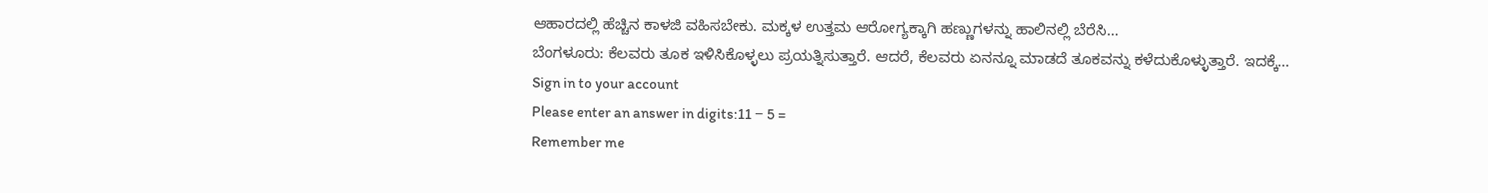ಆಹಾರದಲ್ಲಿ ಹೆಚ್ಚಿನ ಕಾಳಜಿ ವಹಿಸಬೇಕು. ಮಕ್ಕಳ ಉತ್ತಮ ಆರೋಗ್ಯಕ್ಕಾಗಿ ಹಣ್ಣುಗಳನ್ನು ಹಾಲಿನಲ್ಲಿ ಬೆರೆಸಿ…
ಬೆಂಗಳೂರು: ಕೆಲವರು ತೂಕ ಇಳಿಸಿಕೊಳ್ಳಲು ಪ್ರಯತ್ನಿಸುತ್ತಾರೆ. ಆದರೆ, ಕೆಲವರು ಏನನ್ನೂ ಮಾಡದೆ ತೂಕವನ್ನು ಕಳೆದುಕೊಳ್ಳುತ್ತಾರೆ. ಇದಕ್ಕೆ…
Sign in to your account
Please enter an answer in digits:11 − 5 =
Remember me